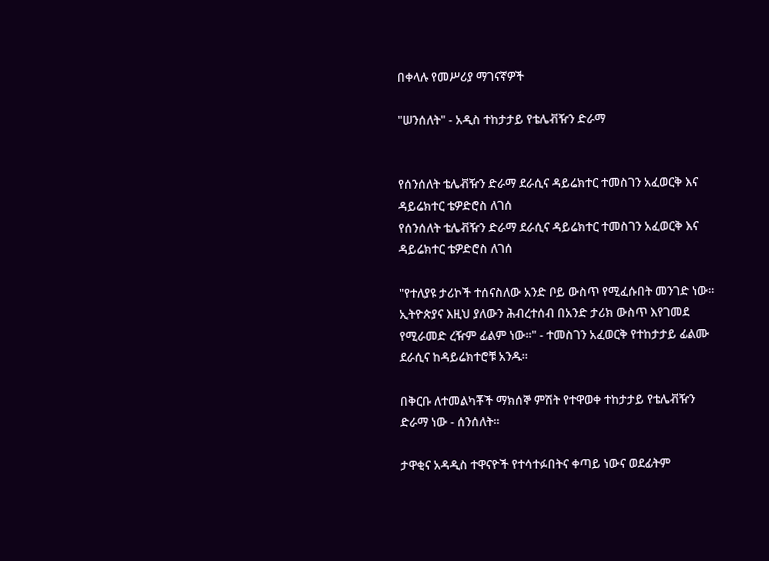በቀላሉ የመሥሪያ ማገናኛዎች

"ሠንሰለት" - አዲስ ተከታታይ የቴሌቭዥን ድራማ


የሰንሰለት ቴሌቭዥን ድራማ ደራሲና ዳይሬክተር ተመስገን አፈወርቅ እና ዳይሬክተር ቴዎድሮስ ለገሰ
የሰንሰለት ቴሌቭዥን ድራማ ደራሲና ዳይሬክተር ተመስገን አፈወርቅ እና ዳይሬክተር ቴዎድሮስ ለገሰ

"የተለያዩ ታሪኮች ተሰናስለው አንድ ቦይ ውስጥ የሚፈሱበት መንገድ ነው። ኢትዮጵያና እዚህ ያለውን ሕብረተሰብ በአንድ ታሪክ ውስጥ እየገመደ የሚራመድ ረዥም ፊልም ነው።" - ተመስገን አፈወርቅ የተከታታይ ፊልሙ ደራሲና ከዳይሬክተሮቹ አንዱ።

በቅርቡ ለተመልካቾች ማክሰኞ ምሽት የተዋወቀ ተከታታይ የቴሌቭዥን ድራማ ነው - ሰንሰለት።

ታዋቂና አዳዲስ ተዋናዮች የተሳተፉበትና ቀጣይ ነውና ወደፊትም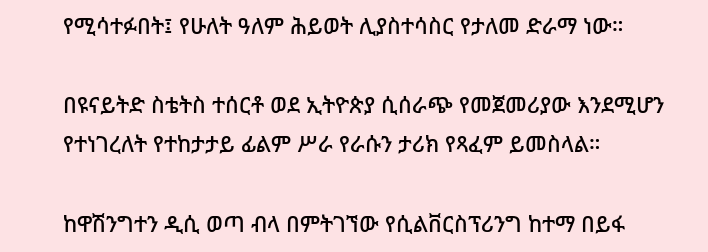የሚሳተፉበት፤ የሁለት ዓለም ሕይወት ሊያስተሳስር የታለመ ድራማ ነው።

በዩናይትድ ስቴትስ ተሰርቶ ወደ ኢትዮጵያ ሲሰራጭ የመጀመሪያው እንደሚሆን የተነገረለት የተከታታይ ፊልም ሥራ የራሱን ታሪክ የጻፈም ይመስላል።

ከዋሽንግተን ዲሲ ወጣ ብላ በምትገኘው የሲልቨርስፕሪንግ ከተማ በይፋ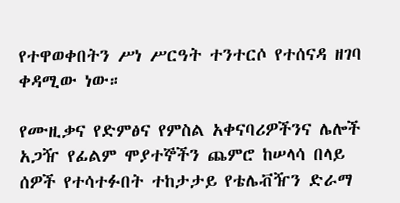የተዋወቀበትን ሥነ ሥርዓት ተንተርሶ የተሰናዳ ዘገባ ቀዳሚው ነው።

የሙዚቃና የድምፅና የምስል አቀናባሪዎችንና ሌሎች አጋዥ የፊልም ሞያተኞችን ጨምሮ ከሠላሳ በላይ ሰዎች የተሳተፉበት ተከታታይ የቴሌቭዥን ድራማ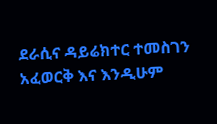ደራሲና ዳይሬክተር ተመስገን አፈወርቅ እና እንዲሁም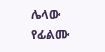ሌላው የፊልሙ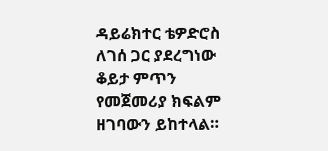ዳይሬክተር ቴዎድሮስ ለገሰ ጋር ያደረግነው ቆይታ ምጥን የመጀመሪያ ክፍልም ዘገባውን ይከተላል።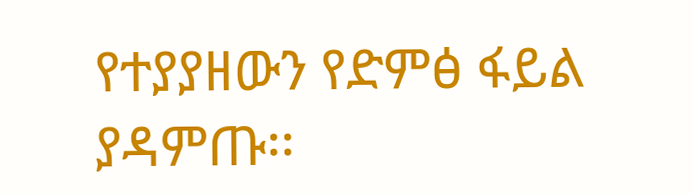የተያያዘውን የድምፅ ፋይል ያዳምጡ፡፡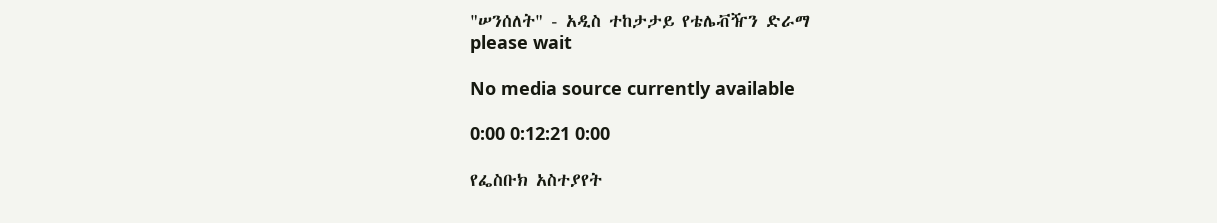"ሠንሰለት" - አዲስ ተከታታይ የቴሌቭዥን ድራማ
please wait

No media source currently available

0:00 0:12:21 0:00

የፌስቡክ አስተያየት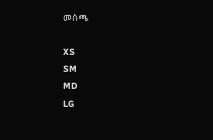መስጫ

XS
SM
MD
LG